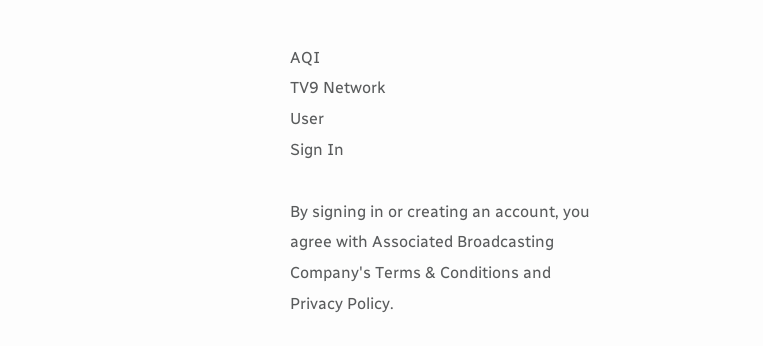AQI
TV9 Network
User
Sign In

By signing in or creating an account, you agree with Associated Broadcasting Company's Terms & Conditions and Privacy Policy.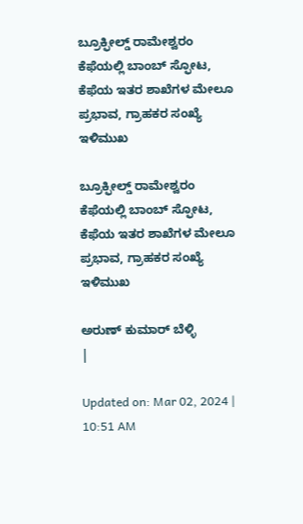ಬ್ರೂಕ್ಫೀಲ್ಡ್ ರಾಮೇಶ್ವರಂ ಕೆಫೆಯಲ್ಲಿ ಬಾಂಬ್ ಸ್ಫೋಟ, ಕೆಫೆಯ ಇತರ ಶಾಖೆಗಳ ಮೇಲೂ ಪ್ರಭಾವ, ಗ್ರಾಹಕರ ಸಂಖ್ಯೆ ಇಳಿಮುಖ

ಬ್ರೂಕ್ಫೀಲ್ಡ್ ರಾಮೇಶ್ವರಂ ಕೆಫೆಯಲ್ಲಿ ಬಾಂಬ್ ಸ್ಫೋಟ, ಕೆಫೆಯ ಇತರ ಶಾಖೆಗಳ ಮೇಲೂ ಪ್ರಭಾವ, ಗ್ರಾಹಕರ ಸಂಖ್ಯೆ ಇಳಿಮುಖ

ಅರುಣ್ ಕುಮಾರ್ ಬೆಳ್ಳಿ
|

Updated on: Mar 02, 2024 | 10:51 AM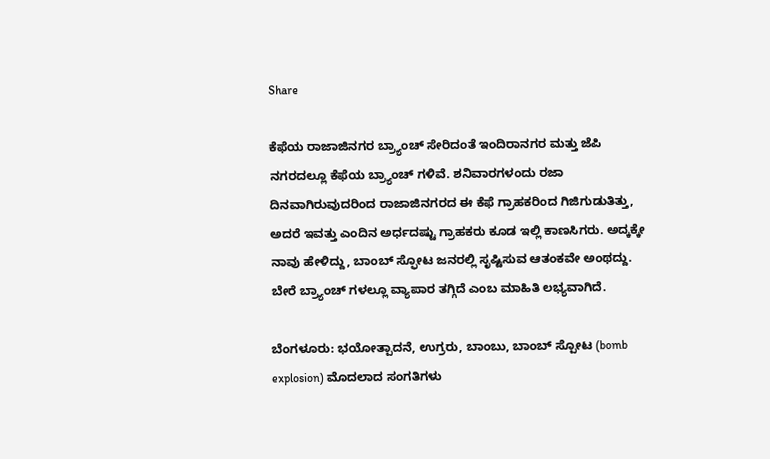Share

ಕೆಫೆಯ ರಾಜಾಜಿನಗರ ಬ್ರ್ಯಾಂಚ್ ಸೇರಿದಂತೆ ಇಂದಿರಾನಗರ ಮತ್ತು ಜೆಪಿ ನಗರದಲ್ಲೂ ಕೆಫೆಯ ಬ್ರ್ಯಾಂಚ್ ಗಳಿವೆ. ಶನಿವಾರಗಳಂದು ರಜಾ ದಿನವಾಗಿರುವುದರಿಂದ ರಾಜಾಜಿನಗರದ ಈ ಕೆಫೆ ಗ್ರಾಹಕರಿಂದ ಗಿಜಿಗುಡುತಿತ್ತು, ಅದರೆ ಇವತ್ತು ಎಂದಿನ ಅರ್ಧದಷ್ಟು ಗ್ರಾಹಕರು ಕೂಡ ಇಲ್ಲಿ ಕಾಣಸಿಗರು. ಅದ್ಕಕ್ಕೇ ನಾವು ಹೇಳಿದ್ದು, ಬಾಂಬ್ ಸ್ಫೋಟ ಜನರಲ್ಲಿ ಸೃಷ್ಟಿಸುವ ಆತಂಕವೇ ಅಂಥದ್ದು. ಬೇರೆ ಬ್ರ್ಯಾಂಚ್ ಗಳಲ್ಲೂ ವ್ಯಾಪಾರ ತಗ್ಗಿದೆ ಎಂಬ ಮಾಹಿತಿ ಲಭ್ಯವಾಗಿದೆ.

ಬೆಂಗಳೂರು: ಭಯೋತ್ಪಾದನೆ, ಉಗ್ರರು, ಬಾಂಬು, ಬಾಂಬ್ ಸ್ಪೋಟ (bomb explosion) ಮೊದಲಾದ ಸಂಗತಿಗಳು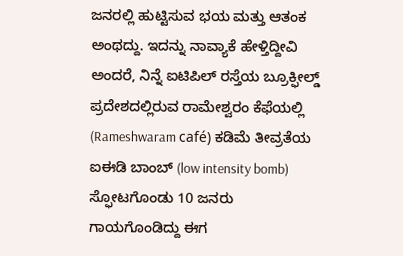ಜನರಲ್ಲಿ ಹುಟ್ಟಿಸುವ ಭಯ ಮತ್ತು ಆತಂಕ ಅಂಥದ್ದು. ಇದನ್ನು ನಾವ್ಯಾಕೆ ಹೇಳ್ತಿದ್ದೀವಿ ಅಂದರೆ, ನಿನ್ನೆ ಐಟಿಪಿಲ್ ರಸ್ತೆಯ ಬ್ರೂಕ್ಫೀಲ್ಡ್ ಪ್ರದೇಶದಲ್ಲಿರುವ ರಾಮೇಶ್ವರಂ ಕೆಫೆಯಲ್ಲಿ (Rameshwaram café) ಕಡಿಮೆ ತೀವ್ರತೆಯ ಐಈಡಿ ಬಾಂಬ್ (low intensity bomb) ಸ್ಫೋಟಗೊಂಡು 10 ಜನರು ಗಾಯಗೊಂಡಿದ್ದು ಈಗ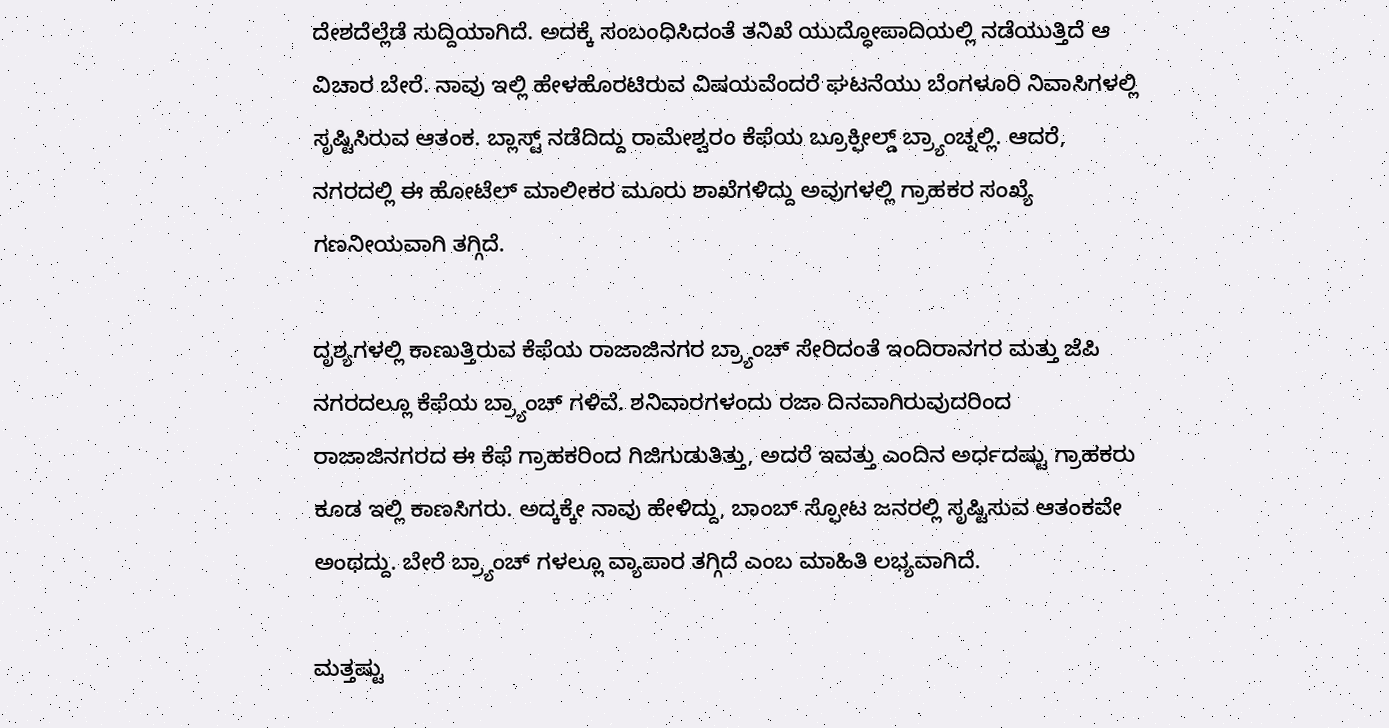ದೇಶದೆಲ್ಲೆಡೆ ಸುದ್ದಿಯಾಗಿದೆ. ಅದಕ್ಕೆ ಸಂಬಂಧಿಸಿದಂತೆ ತನಿಖೆ ಯುದ್ಧೋಪಾದಿಯಲ್ಲಿ ನಡೆಯುತ್ತಿದೆ ಆ ವಿಚಾರ ಬೇರೆ. ನಾವು ಇಲ್ಲಿ ಹೇಳಹೊರಟಿರುವ ವಿಷಯವೆಂದರೆ ಘಟನೆಯು ಬೆಂಗಳೂರಿ ನಿವಾಸಿಗಳಲ್ಲಿ ಸೃಷ್ಟಿಸಿರುವ ಆತಂಕ. ಬ್ಲಾಸ್ಟ್ ನಡೆದಿದ್ದು ರಾಮೇಶ್ವರಂ ಕೆಫೆಯ ಬ್ರೂಕ್ಫೀಲ್ಡ್ ಬ್ರ್ಯಾಂಚ್ನಲ್ಲಿ. ಆದರೆ, ನಗರದಲ್ಲಿ ಈ ಹೋಟೆಲ್ ಮಾಲೀಕರ ಮೂರು ಶಾಖೆಗಳಿದ್ದು ಅವುಗಳಲ್ಲಿ ಗ್ರಾಹಕರ ಸಂಖ್ಯೆ ಗಣನೀಯವಾಗಿ ತಗ್ಗಿದೆ.

ದೃಶ್ಯಗಳಲ್ಲಿ ಕಾಣುತ್ತಿರುವ ಕೆಫೆಯ ರಾಜಾಜಿನಗರ ಬ್ರ್ಯಾಂಚ್ ಸೇರಿದಂತೆ ಇಂದಿರಾನಗರ ಮತ್ತು ಜೆಪಿ ನಗರದಲ್ಲೂ ಕೆಫೆಯ ಬ್ರ್ಯಾಂಚ್ ಗಳಿವೆ. ಶನಿವಾರಗಳಂದು ರಜಾ ದಿನವಾಗಿರುವುದರಿಂದ ರಾಜಾಜಿನಗರದ ಈ ಕೆಫೆ ಗ್ರಾಹಕರಿಂದ ಗಿಜಿಗುಡುತಿತ್ತು, ಅದರೆ ಇವತ್ತು ಎಂದಿನ ಅರ್ಧದಷ್ಟು ಗ್ರಾಹಕರು ಕೂಡ ಇಲ್ಲಿ ಕಾಣಸಿಗರು. ಅದ್ಕಕ್ಕೇ ನಾವು ಹೇಳಿದ್ದು, ಬಾಂಬ್ ಸ್ಫೋಟ ಜನರಲ್ಲಿ ಸೃಷ್ಟಿಸುವ ಆತಂಕವೇ ಅಂಥದ್ದು. ಬೇರೆ ಬ್ರ್ಯಾಂಚ್ ಗಳಲ್ಲೂ ವ್ಯಾಪಾರ ತಗ್ಗಿದೆ ಎಂಬ ಮಾಹಿತಿ ಲಭ್ಯವಾಗಿದೆ.

ಮತ್ತಷ್ಟು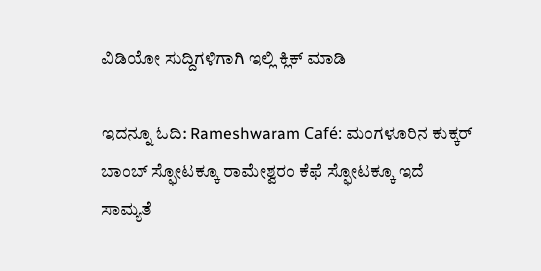ವಿಡಿಯೋ ಸುದ್ದಿಗಳಿಗಾಗಿ ಇಲ್ಲಿ ಕ್ಲಿಕ್ ಮಾಡಿ

ಇದನ್ನೂ ಓದಿ: Rameshwaram Café: ಮಂಗಳೂರಿನ ಕುಕ್ಕರ್ ಬಾಂಬ್ ಸ್ಫೋಟಕ್ಕೂ ರಾಮೇಶ್ವರಂ ಕೆಫೆ ಸ್ಫೋಟಕ್ಕೂ ಇದೆ ಸಾಮ್ಯತೆ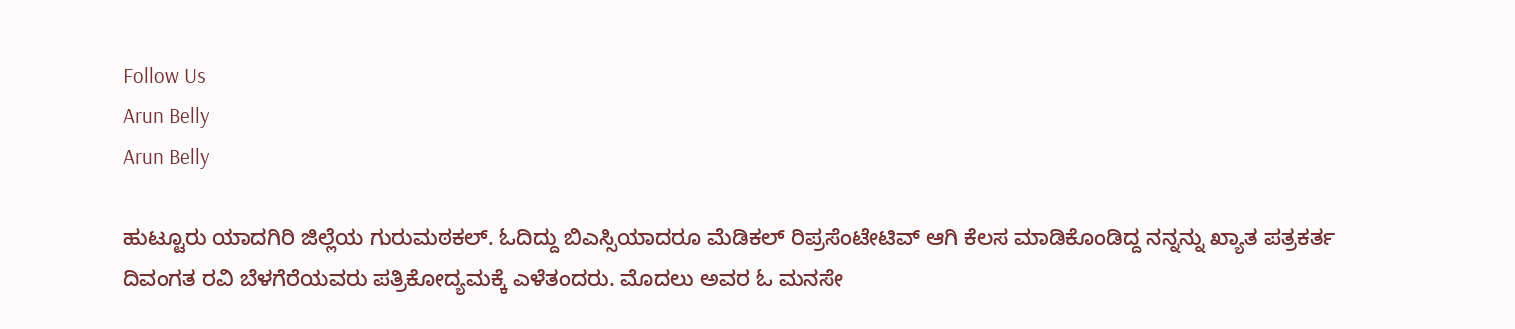Follow Us
Arun Belly
Arun Belly

ಹುಟ್ಟೂರು ಯಾದಗಿರಿ ಜಿಲ್ಲೆಯ ಗುರುಮಠಕಲ್. ಓದಿದ್ದು ಬಿಎಸ್ಸಿಯಾದರೂ ಮೆಡಿಕಲ್ ರಿಪ್ರಸೆಂಟೇಟಿವ್ ಆಗಿ ಕೆಲಸ ಮಾಡಿಕೊಂಡಿದ್ದ ನನ್ನನ್ನು ಖ್ಯಾತ ಪತ್ರಕರ್ತ ದಿವಂಗತ ರವಿ ಬೆಳಗೆರೆಯವರು ಪತ್ರಿಕೋದ್ಯಮಕ್ಕೆ ಎಳೆತಂದರು. ಮೊದಲು ಅವರ ಓ ಮನಸೇ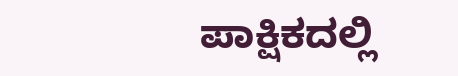ಪಾಕ್ಷಿಕದಲ್ಲಿ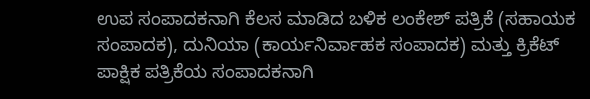ಉಪ ಸಂಪಾದಕನಾಗಿ ಕೆಲಸ ಮಾಡಿದ ಬಳಿಕ ಲಂಕೇಶ್ ಪತ್ರಿಕೆ (ಸಹಾಯಕ ಸಂಪಾದಕ), ದುನಿಯಾ (ಕಾರ್ಯನಿರ್ವಾಹಕ ಸಂಪಾದಕ) ಮತ್ತು ಕ್ರಿಕೆಟ್ ಪಾಕ್ಷಿಕ ಪತ್ರಿಕೆಯ ಸಂಪಾದಕನಾಗಿ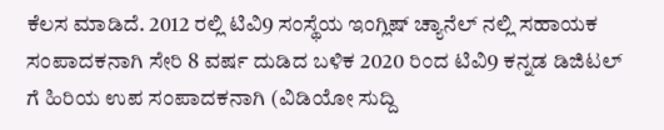ಕೆಲಸ ಮಾಡಿದೆ. 2012 ರಲ್ಲಿ ಟಿವಿ9 ಸಂಸ್ಥೆಯ ಇಂಗ್ಲಿಷ್ ಚ್ಯಾನೆಲ್ ನಲ್ಲಿ ಸಹಾಯಕ ಸಂಪಾದಕನಾಗಿ ಸೇರಿ 8 ವರ್ಷ ದುಡಿದ ಬಳಿಕ 2020 ರಿಂದ ಟಿವಿ9 ಕನ್ನಡ ಡಿಜಿಟಲ್ ಗೆ ಹಿರಿಯ ಉಪ ಸಂಪಾದಕನಾಗಿ (ವಿಡಿಯೋ ಸುದ್ದಿ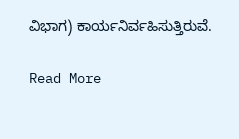ವಿಭಾಗ) ಕಾರ್ಯನಿರ್ವಹಿಸುತ್ತಿರುವೆ.

Read More